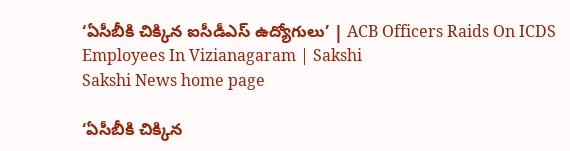‘ఏసీబీకి చిక్కిన ఐసీడీఎస్‌ ఉద్యోగులు’ | ACB Officers Raids On ICDS Employees In Vizianagaram | Sakshi
Sakshi News home page

‘ఏసీబీకి చిక్కిన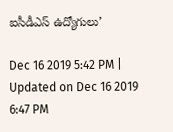ఐసీడీఎస్‌ ఉద్యోగులు’

Dec 16 2019 5:42 PM | Updated on Dec 16 2019 6:47 PM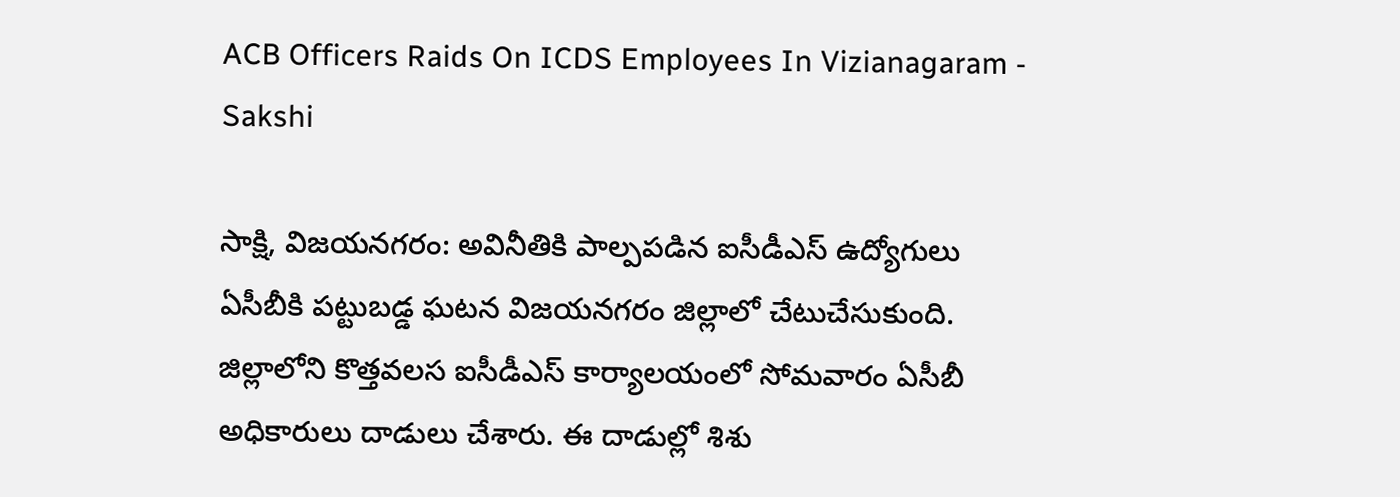ACB Officers Raids On ICDS Employees In Vizianagaram - Sakshi

సాక్షి, విజయనగరం: అవినీతికి పాల్పపడిన ఐసీడీఎస్‌ ఉద్యోగులు ఏసీబీకి పట్టుబడ్డ ఘటన విజయనగరం జిల్లాలో చేటుచేసుకుంది. జిల్లాలోని కొత్తవలస ఐసీడీఎస్‌ కార్యాలయంలో సోమవారం ఏసీబీ అధికారులు దాడులు చేశారు. ఈ దాడుల్లో శిశు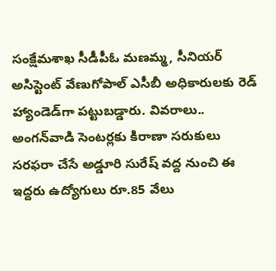సంక్షేమశాఖ సీడీపీఓ మణమ్మ, సీనియర్‌ అసిస్టెంట్‌ వేణుగోపాల్‌ ఎసీబీ అధికారులకు రెడ్ హ్యాండెడ్‌గా పట్టుబడ్డారు. వివరాలు.. అంగన్‌వాడి సెంటర్లకు కిరాణా సరుకులు సరఫరా చేసే అడ్డూరి సురేష్‌ వద్ద నుంచి ఈ ఇద్దరు ఉద్యోగులు రూ.85 వేలు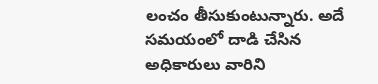లంచం తీసుకుంటున్నారు. అదే సమయంలో దాడి చేసిన అధికారులు వారిని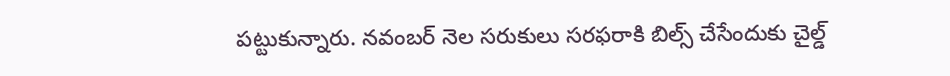పట్టుకున్నారు. నవంబర్‌ నెల సరుకులు సరఫరాకి బిల్స్‌ చేసేందుకు చైల్డ్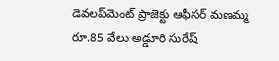డెవలప్‌మెంట్‌ ప్రాజెక్టు ఆఫీసర్ మణమ్మ రూ.85 వేలు అడ్డూరి సురేష్‌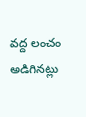వద్ద లంచం అడిగినట్లు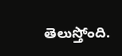తెలుస్తోంది.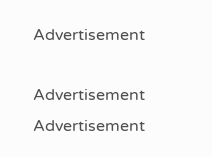Advertisement

Advertisement
Advertisement